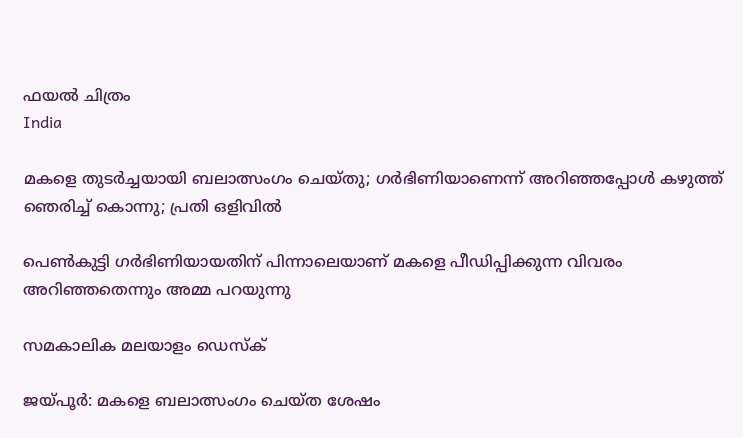ഫയല്‍ ചിത്രം
India

മകളെ തുടര്‍ച്ചയായി ബലാത്സംഗം ചെയ്തു; ഗര്‍ഭിണിയാണെന്ന് അറിഞ്ഞപ്പോള്‍ കഴുത്ത് ഞെരിച്ച് കൊന്നു; പ്രതി ഒളിവില്‍

പെണ്‍കുട്ടി ഗര്‍ഭിണിയായതിന് പിന്നാലെയാണ് മകളെ പീഡിപ്പിക്കുന്ന വിവരം അറിഞ്ഞതെന്നും അമ്മ പറയുന്നു

സമകാലിക മലയാളം ഡെസ്ക്

ജയ്പൂര്‍: മകളെ ബലാത്സംഗം ചെയ്ത ശേഷം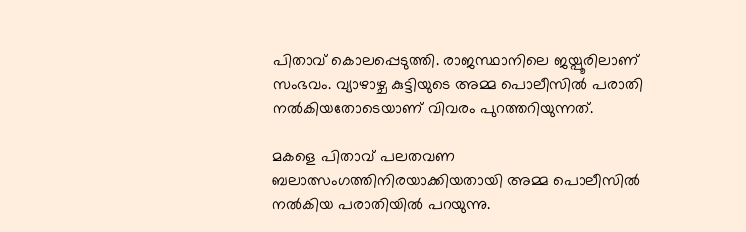പിതാവ് കൊലപ്പെടുത്തി. രാജസ്ഥാനിലെ ജയ്പൂരിലാണ് സംഭവം. വ്യാഴാഴ്ച കുട്ടിയുടെ അമ്മ പൊലീസില്‍ പരാതി നല്‍കിയതോടെയാണ് വിവരം പുറത്തറിയുന്നത്.

മകളെ പിതാവ് പലതവണ ബലാത്സംഗത്തിനിരയാക്കിയതായി അമ്മ പൊലീസില്‍ നല്‍കിയ പരാതിയില്‍ പറയുന്നു.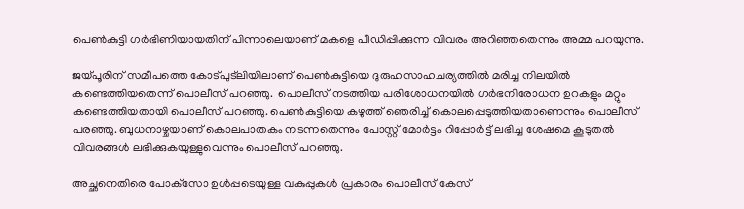പെണ്‍കുട്ടി ഗര്‍ഭിണിയായതിന് പിന്നാലെയാണ് മകളെ പീഡിപ്പിക്കുന്ന വിവരം അറിഞ്ഞതെന്നും അമ്മ പറയുന്നു.

ജയ്പൂരിന് സമീപത്തെ കോട്പുട്‌ലിയിലാണ് പെണ്‍കുട്ടിയെ ദുരുഹസാഹചര്യത്തില്‍ മരിച്ച നിലയില്‍ കണ്ടെത്തിയതെന്ന് പൊലീസ് പറഞ്ഞു.  പൊലീസ് നടത്തിയ പരിശോധനയില്‍ ഗര്‍ഭനിരോധന ഉറകളും മറ്റും കണ്ടെത്തിയതായി പൊലീസ് പറഞ്ഞു. പെണ്‍കുട്ടിയെ കഴുത്ത് ഞെരിച്ച് കൊലപ്പെടുത്തിയതാണെന്നും പൊലീസ് പരഞ്ഞു. ബുധനാഴ്ചയാണ് കൊലപാതകം നടന്നതെന്നും പോസ്റ്റ് മോര്‍ട്ടം റിപ്പോര്‍ട്ട് ലഭിച്ച ശേഷമെ കൂടുതല്‍ വിവരങ്ങള്‍ ലഭിക്കുകയുള്ളുവെന്നും പൊലീസ് പറഞ്ഞു.

അച്ഛനെതിരെ പോക്‌സോ ഉള്‍പ്പടെയുള്ള വകുപ്പുകള്‍ പ്രകാരം പൊലീസ് കേസ്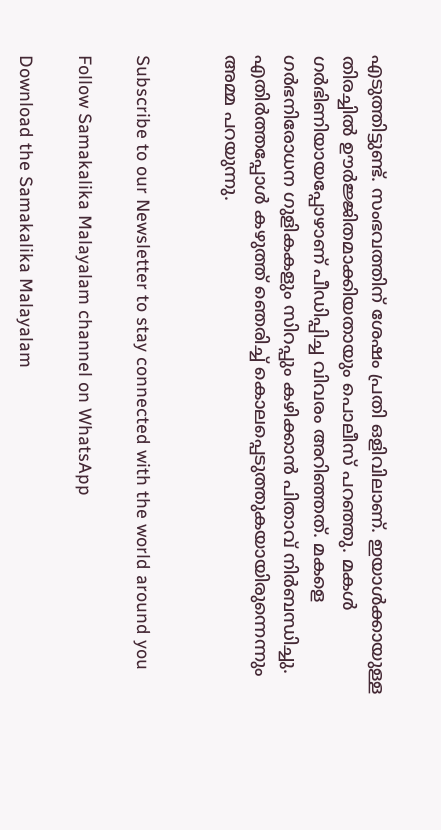എടുത്തിട്ടുണ്ട്. സംഭവത്തിന് ശേഷം പ്രതി ഒളിവിലാണ്. ഇയാള്‍ക്കായുള്ള തിരച്ചില്‍ ഊര്‍ജ്ജിതമാക്കിയതായും പൊലീസ് പറഞ്ഞു. മകള്‍ ഗര്‍ഭിണിയായപ്പോഴാണ് പീഡിപ്പിച്ച വിവരം അറിഞ്ഞത്. മകളെ ഗര്‍ഭനിരോധന ഗുളികകളും സിറപ്പും കഴിക്കാന്‍ പിതാവ് നിര്‍ബന്ധിച്ചു. എതിര്‍ത്തപ്പോള്‍ കഴുത്ത് ഞെരിച്ച് കൊലപ്പെടുത്തുകയായിരുന്നെന്നും അമ്മ പറയുന്നു.


Subscribe to our Newsletter to stay connected with the world around you

Follow Samakalika Malayalam channel on WhatsApp

Download the Samakalika Malayalam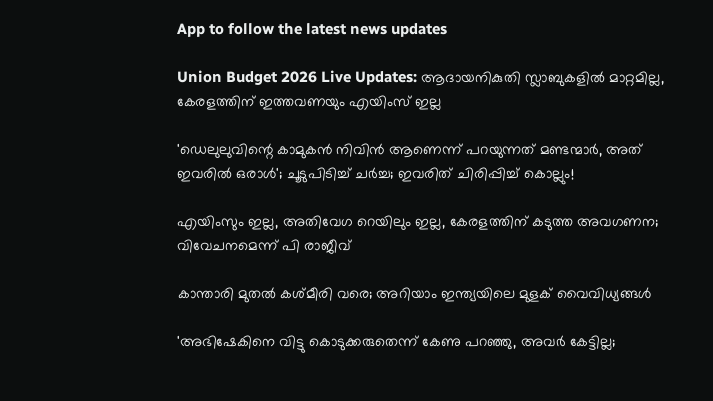App to follow the latest news updates

Union Budget 2026 Live Updates: ആദായനികുതി സ്ലാബുകളില്‍ മാറ്റമില്ല, കേരളത്തിന് ഇത്തവണയും എയിംസ് ഇല്ല

'ഡെലുലുവിന്റെ കാമുകന്‍ നിവിന്‍ ആണെന്ന് പറയുന്നത് മണ്ടന്മാര്‍, അത് ഇവരില്‍ ഒരാള്‍'; ചൂടുപിടിച്ച് ചര്‍ച്ച; ഇവരിത് ചിരിപ്പിച്ച് കൊല്ലും!

എയിംസും ഇല്ല, അതിവേഗ റെയിലും ഇല്ല, കേരളത്തിന് കടുത്ത അവഗണന; വിവേചനമെന്ന് പി രാജീവ്

കാന്താരി മുതൽ കശ്മീരി വരെ; അറിയാം ഇന്ത്യയിലെ മുളക് വൈവിധ്യങ്ങൾ

'അഭിഷേകിനെ വിട്ടു കൊടുക്കരുതെന്ന് കേണു പറഞ്ഞു, അവര്‍ കേട്ടില്ല;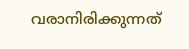വരാനിരിക്കുന്നത്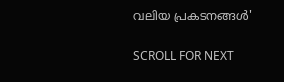വലിയ പ്രകടനങ്ങള്‍'

SCROLL FOR NEXT